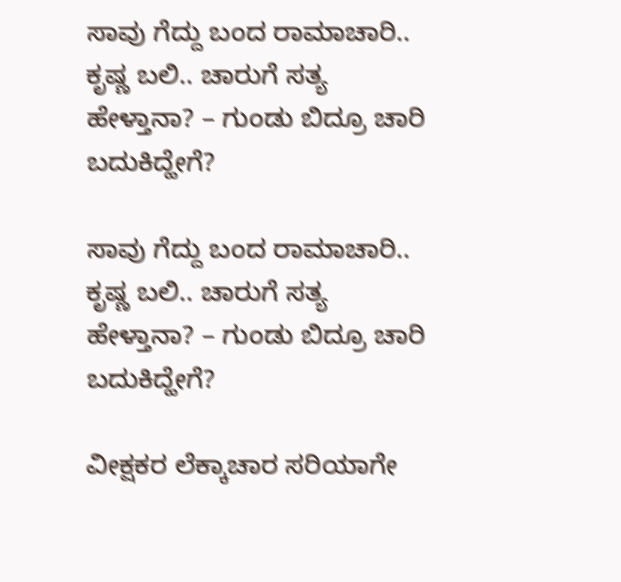ಸಾವು ಗೆದ್ದು ಬಂದ ರಾಮಾಚಾರಿ.. ಕೃಷ್ಣ ಬಲಿ.. ಚಾರುಗೆ ಸತ್ಯ ಹೇಳ್ತಾನಾ? – ಗುಂಡು ಬಿದ್ರೂ ಚಾರಿ ಬದುಕಿದ್ಹೇಗೆ?

ಸಾವು ಗೆದ್ದು ಬಂದ ರಾಮಾಚಾರಿ.. ಕೃಷ್ಣ ಬಲಿ.. ಚಾರುಗೆ ಸತ್ಯ ಹೇಳ್ತಾನಾ? – ಗುಂಡು ಬಿದ್ರೂ ಚಾರಿ ಬದುಕಿದ್ಹೇಗೆ?

ವೀಕ್ಷಕರ ಲೆಕ್ಕಾಚಾರ ಸರಿಯಾಗೇ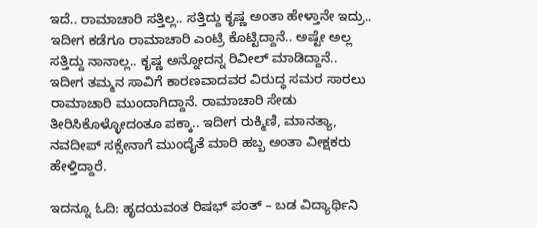ಇದೆ.. ರಾಮಾಚಾರಿ ಸತ್ತಿಲ್ಲ.. ಸತ್ತಿದ್ದು ಕೃಷ್ಣ ಅಂತಾ ಹೇಳ್ತಾನೇ ಇದ್ರು.. ಇದೀಗ ಕಡೆಗೂ ರಾಮಾಚಾರಿ ಎಂಟ್ರಿ ಕೊಟ್ಟಿದ್ದಾನೆ.. ಅಷ್ಟೇ ಅಲ್ಲ ಸತ್ತಿದ್ದು ನಾನಾಲ್ಲ.. ಕೃಷ್ಣ ಅನ್ನೋದನ್ನ ರಿವೀಲ್‌ ಮಾಡಿದ್ದಾನೆ.. ಇದೀಗ ತಮ್ಮನ ಸಾವಿಗೆ ಕಾರಣವಾದವರ ವಿರುದ್ಧ ಸಮರ ಸಾರಲು ರಾಮಾಚಾರಿ ಮುಂದಾಗಿದ್ದಾನೆ. ರಾಮಾಚಾರಿ ಸೇಡು ತೀರಿಸಿಕೊಳ್ಳೋದಂತೂ ಪಕ್ಕಾ.. ಇದೀಗ ರುಕ್ಮಿಣಿ, ಮಾನತ್ಯಾ, ನವದೀಪ್‌ ಸಕ್ಸೇನಾಗೆ ಮುಂದೈತೆ ಮಾರಿ ಹಬ್ಬ ಅಂತಾ ವೀಕ್ಷಕರು ಹೇಳ್ತಿದ್ದಾರೆ.

ಇದನ್ನೂ ಓದಿ: ಹೃದಯವಂತ ರಿಷಭ್ ಪಂತ್ – ಬಡ ವಿದ್ಯಾರ್ಥಿನಿ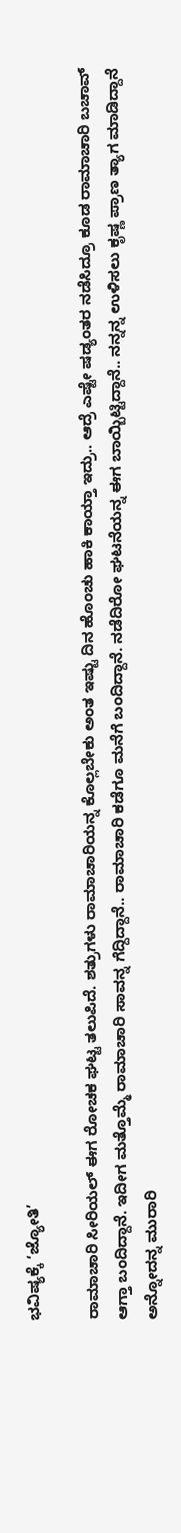ಭವಿಷ್ಯಕ್ಕೆ ‘ಜ್ಯೋತಿ’

ರಾಮಾಚಾರಿ ಸೀರಿಯಲ್‌ ಈಗ ರೋಚಕ ಘಟ್ಟ ತಲುಪಿದೆ. ಶತ್ರುಗಳು ರಾಮಾಚಾರಿಯನ್ನ ಕೊಲ್ಲಬೇಕು ಅಂತ ಇಷ್ಟು ದಿನ ಹೊಂಚು ಹಾಕಿ ಕಾಯ್ತಾ ಇದ್ರು.. ಆದ್ರೆ ಎಷ್ಟೇ ಷಡ್ಯಂತರ ನಡೆಸಿದ್ರೂ ಕೂಡ ರಾಮಾಚಾರಿ ಬಚಾವ್‌ ಆಗ್ತಾ ಬಂದಿದ್ದಾನೆ. ಇದೀಗ ಮತ್ತೊಮ್ಮೆ ರಾಮಾಚಾರಿ ಸಾವನ್ನ ಗೆದ್ದಿದ್ದಾನೆ.. ರಾಮಾಚಾರಿ ಕಡೆಗೂ ಮನೆಗೆ ಬಂದಿದ್ದಾನೆ. ನಡೆದಿರೋ ಘಟನೆಯನ್ನ ಈಗ ಬಾಯ್ಬಿಟ್ಟಿದ್ದಾನೆ.. ನನ್ನನ್ನ ಉಳಿಸಲು ಕೃಷ್ಣ ಪ್ರಾಣ ತ್ಯಾಗ ಮಾಡಿದ್ದಾನೆ ಅನ್ನೋದನ್ನ ಮುರಾರಿ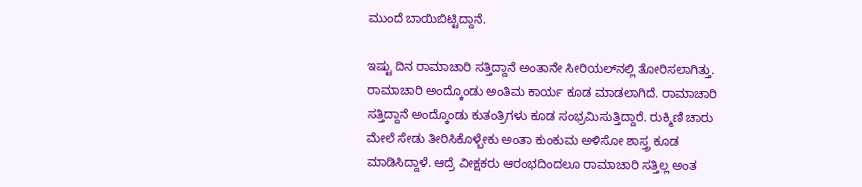ಮುಂದೆ ಬಾಯಿಬಿಟ್ಟಿದ್ದಾನೆ.

ಇಷ್ಟು ದಿನ ರಾಮಾಚಾರಿ ಸತ್ತಿದ್ದಾನೆ ಅಂತಾನೇ ಸೀರಿಯಲ್‌ನಲ್ಲಿ ತೋರಿಸಲಾಗಿತ್ತು. ರಾಮಾಚಾರಿ ಅಂದ್ಕೊಂಡು ಅಂತಿಮ ಕಾರ್ಯ ಕೂಡ ಮಾಡಲಾಗಿದೆ. ರಾಮಾಚಾರಿ ಸತ್ತಿದ್ದಾನೆ ಅಂದ್ಕೊಂಡು ಕುತಂತ್ರಿಗಳು ಕೂಡ ಸಂಭ್ರಮಿಸುತ್ತಿದ್ದಾರೆ. ರುಕ್ಮಿಣಿ ಚಾರು ಮೇಲೆ ಸೇಡು ತೀರಿಸಿಕೊಳ್ಬೇಕು ಅಂತಾ ಕುಂಕುಮ ಅಳಿಸೋ ಶಾಸ್ತ್ರ ಕೂಡ ಮಾಡಿಸಿದ್ದಾಳೆ. ಆದ್ರೆ ವೀಕ್ಷಕರು ಆರಂಭದಿಂದಲೂ ರಾಮಾಚಾರಿ ಸತ್ತಿಲ್ಲ ಅಂತ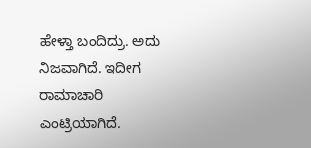ಹೇಳ್ತಾ ಬಂದಿದ್ರು. ಅದು ನಿಜವಾಗಿದೆ. ಇದೀಗ ರಾಮಾಚಾರಿ ಎಂಟ್ರಿಯಾಗಿದೆ.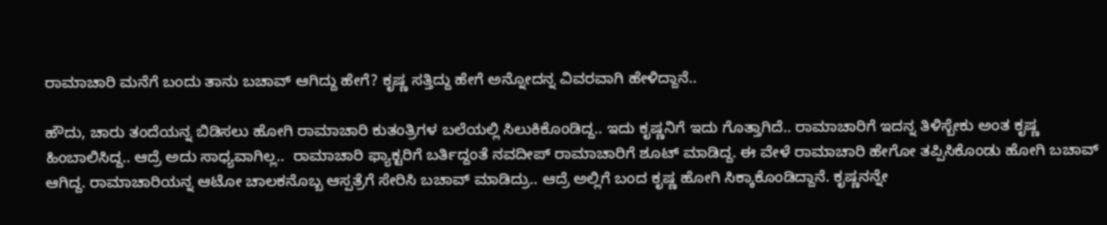ರಾಮಾಚಾರಿ ಮನೆಗೆ ಬಂದು ತಾನು ಬಚಾವ್‌ ಆಗಿದ್ದು ಹೇಗೆ? ಕೃಷ್ಣ ಸತ್ತಿದ್ದು ಹೇಗೆ ಅನ್ನೋದನ್ನ ವಿವರವಾಗಿ ಹೇಳಿದ್ದಾನೆ..

ಹೌದು, ಚಾರು ತಂದೆಯನ್ನ ಬಿಡಿಸಲು ಹೋಗಿ ರಾಮಾಚಾರಿ ಕುತಂತ್ರಿಗಳ ಬಲೆಯಲ್ಲಿ ಸಿಲುಕಿಕೊಂಡಿದ್ದ.. ಇದು ಕೃಷ್ಣನಿಗೆ ಇದು ಗೊತ್ತಾಗಿದೆ.. ರಾಮಾಚಾರಿಗೆ ಇದನ್ನ ತಿಳಿಸ್ಬೇಕು ಅಂತ ಕೃಷ್ಣ ಹಿಂಬಾಲಿಸಿದ್ದ.. ಆದ್ರೆ ಅದು ಸಾಧ್ಯವಾಗಿಲ್ಲ..  ರಾಮಾಚಾರಿ ಫ್ಯಾಕ್ಟರಿಗೆ ಬರ್ತಿದ್ದಂತೆ ನವದೀಪ್‌ ರಾಮಾಚಾರಿಗೆ ಶೂಟ್‌ ಮಾಡಿದ್ದ. ಈ ವೇಳೆ ರಾಮಾಚಾರಿ ಹೇಗೋ ತಪ್ಪಿಸಿಕೊಂಡು ಹೋಗಿ ಬಚಾವ್‌ ಆಗಿದ್ದ. ರಾಮಾಚಾರಿಯನ್ನ ಆಟೋ ಚಾಲಕನೊಬ್ಬ ಆಸ್ಪತ್ರೆಗೆ ಸೇರಿಸಿ ಬಚಾವ್‌ ಮಾಡಿದ್ರು.. ಆದ್ರೆ ಅಲ್ಲಿಗೆ ಬಂದ ಕೃಷ್ಣ ಹೋಗಿ ಸಿಕ್ಕಾಕೊಂಡಿದ್ದಾನೆ. ಕೃಷ್ಣನನ್ನೇ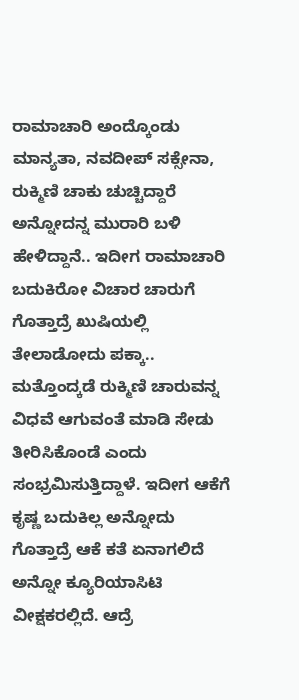ರಾಮಾಚಾರಿ ಅಂದ್ಕೊಂಡು ಮಾನ್ಯತಾ, ನವದೀಪ್‌ ಸಕ್ಸೇನಾ, ರುಕ್ಮಿಣಿ ಚಾಕು ಚುಚ್ಚಿದ್ದಾರೆ ಅನ್ನೋದನ್ನ ಮುರಾರಿ ಬಳಿ ಹೇಳಿದ್ದಾನೆ.. ಇದೀಗ ರಾಮಾಚಾರಿ ಬದುಕಿರೋ ವಿಚಾರ ಚಾರುಗೆ ಗೊತ್ತಾದ್ರೆ ಖುಷಿಯಲ್ಲಿ ತೇಲಾಡೋದು ಪಕ್ಕಾ.. ಮತ್ತೊಂದ್ಕಡೆ ರುಕ್ಮಿಣಿ ಚಾರುವನ್ನ ವಿಧವೆ ಆಗುವಂತೆ ಮಾಡಿ ಸೇಡು ತೀರಿಸಿಕೊಂಡೆ ಎಂದು ಸಂಭ್ರಮಿಸುತ್ತಿದ್ದಾಳೆ. ಇದೀಗ ಆಕೆಗೆ ಕೃಷ್ಣ ಬದುಕಿಲ್ಲ ಅನ್ನೋದು ಗೊತ್ತಾದ್ರೆ ಆಕೆ ಕತೆ ಏನಾಗಲಿದೆ ಅನ್ನೋ ಕ್ಯೂರಿಯಾಸಿಟಿ ವೀಕ್ಷಕರಲ್ಲಿದೆ. ಆದ್ರೆ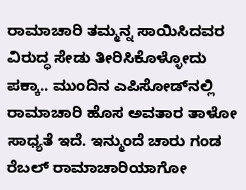ರಾಮಾಚಾರಿ ತಮ್ಮನ್ನ ಸಾಯಿಸಿದವರ ವಿರುದ್ಧ ಸೇಡು ತೀರಿಸಿಕೊಳ್ಳೋದು ಪಕ್ಕಾ.. ಮುಂದಿನ ಎಪಿಸೋಡ್‌ನಲ್ಲಿ ರಾಮಾಚಾರಿ ಹೊಸ ಅವತಾರ ತಾಳೋ ಸಾಧ್ಯತೆ ಇದೆ. ಇನ್ಮುಂದೆ ಚಾರು ಗಂಡ ರೆಬಲ್‌ ರಾಮಾಚಾರಿಯಾಗೋ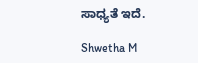ಸಾಧ್ಯತೆ ಇದೆ.

Shwetha M